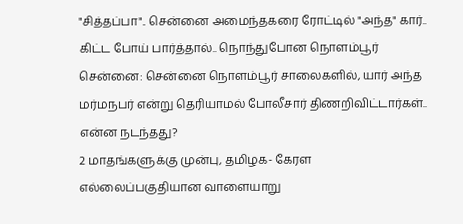"சித்தப்பா".. சென்னை அமைந்தகரை ரோட்டில் "அந்த" கார்.. கிட்ட போய் பார்த்தால்.. நொந்துபோன நொளம்பூர்
சென்னை: சென்னை நொளம்பூர் சாலைகளில், யார் அந்த மர்மநபர் என்று தெரியாமல் போலீசார் திணறிவிட்டார்கள்.. என்ன நடந்தது?
2 மாதங்களுக்கு முன்பு, தமிழக- கேரள எல்லைப்பகுதியான வாளையாறு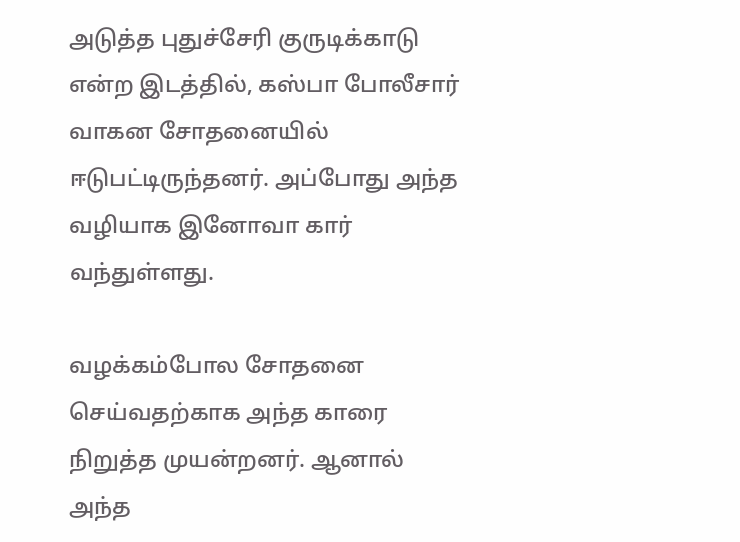அடுத்த புதுச்சேரி குருடிக்காடு என்ற இடத்தில், கஸ்பா போலீசார் வாகன சோதனையில் ஈடுபட்டிருந்தனர். அப்போது அந்த வழியாக இனோவா கார் வந்துள்ளது.

வழக்கம்போல சோதனை செய்வதற்காக அந்த காரை நிறுத்த முயன்றனர். ஆனால் அந்த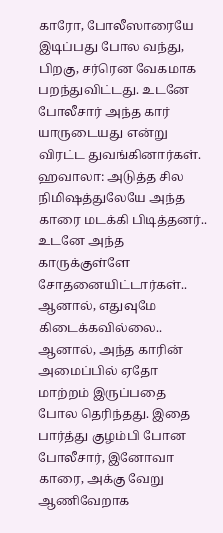காரோ, போலீஸாரையே இடிப்பது போல வந்து, பிறகு, சர்ரென வேகமாக பறந்துவிட்டது. உடனே போலீசார் அந்த கார் யாருடையது என்று விரட்ட துவங்கினார்கள்.
ஹவாலா: அடுத்த சில நிமிஷத்துலேயே அந்த காரை மடக்கி பிடித்தனர்.. உடனே அந்த காருக்குள்ளே சோதனையிட்டார்கள்.. ஆனால், எதுவுமே கிடைக்கவில்லை.. ஆனால், அந்த காரின் அமைப்பில் ஏதோ மாற்றம் இருப்பதை போல தெரிந்தது. இதை பார்த்து குழம்பி போன போலீசார், இனோவா காரை, அக்கு வேறு ஆணிவேறாக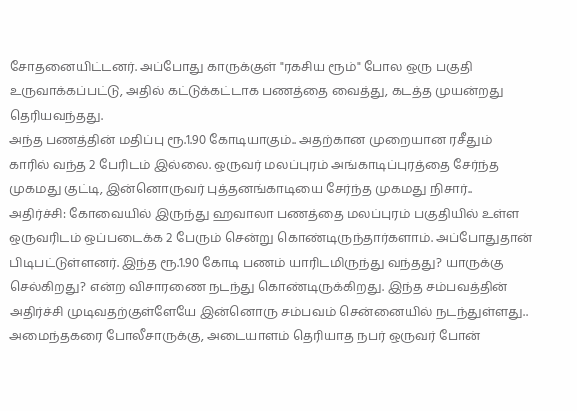சோதனையிட்டனர். அப்போது காருக்குள் "ரகசிய ரூம்" போல ஒரு பகுதி உருவாக்கப்பட்டு, அதில் கட்டுக்கட்டாக பணத்தை வைத்து, கடத்த முயன்றது தெரியவந்தது.
அந்த பணத்தின் மதிப்பு ரூ.1.90 கோடியாகும்.. அதற்கான முறையான ரசீதும் காரில் வந்த 2 பேரிடம் இல்லை. ஒருவர் மலப்புரம் அங்காடிப்புரத்தை சேர்ந்த முகமது குட்டி, இன்னொருவர் புத்தனங்காடியை சேர்ந்த முகமது நிசார்..
அதிர்ச்சி: கோவையில் இருந்து ஹவாலா பணத்தை மலப்புரம் பகுதியில் உள்ள ஒருவரிடம் ஒப்படைக்க 2 பேரும் சென்று கொண்டிருந்தார்களாம். அப்போதுதான் பிடிபட்டுள்ளனர். இந்த ரூ.1.90 கோடி பணம் யாரிடமிருந்து வந்தது? யாருக்கு செல்கிறது? என்ற விசாரணை நடந்து கொண்டிருக்கிறது. இந்த சம்பவத்தின் அதிர்ச்சி முடிவதற்குள்ளேயே இன்னொரு சம்பவம் சென்னையில் நடந்துள்ளது..
அமைந்தகரை போலீசாருக்கு, அடையாளம் தெரியாத நபர் ஒருவர் போன்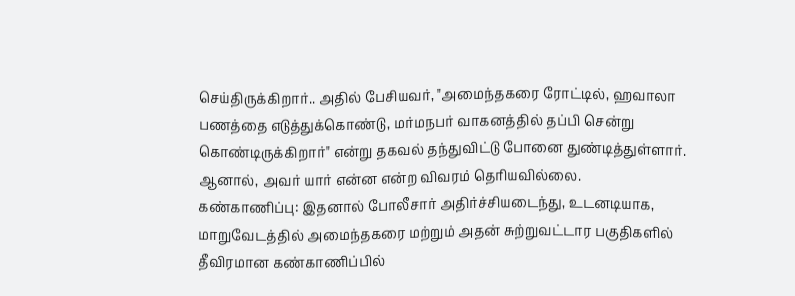செய்திருக்கிறார்.. அதில் பேசியவர், "அமைந்தகரை ரோட்டில், ஹவாலா பணத்தை எடுத்துக்கொண்டு, மர்மநபர் வாகனத்தில் தப்பி சென்று கொண்டிருக்கிறார்" என்று தகவல் தந்துவிட்டு போனை துண்டித்துள்ளார். ஆனால், அவர் யார் என்ன என்ற விவரம் தெரியவில்லை.
கண்காணிப்பு: இதனால் போலீசார் அதிர்ச்சியடைந்து, உடனடியாக, மாறுவேடத்தில் அமைந்தகரை மற்றும் அதன் சுற்றுவட்டார பகுதிகளில் தீவிரமான கண்காணிப்பில்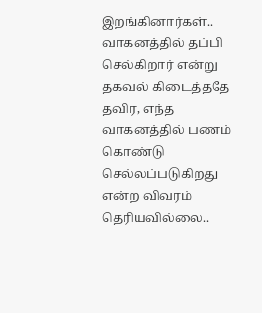இறங்கினார்கள்.. வாகனத்தில் தப்பி செல்கிறார் என்று தகவல் கிடைத்ததே தவிர, எந்த வாகனத்தில் பணம் கொண்டு செல்லப்படுகிறது என்ற விவரம் தெரியவில்லை..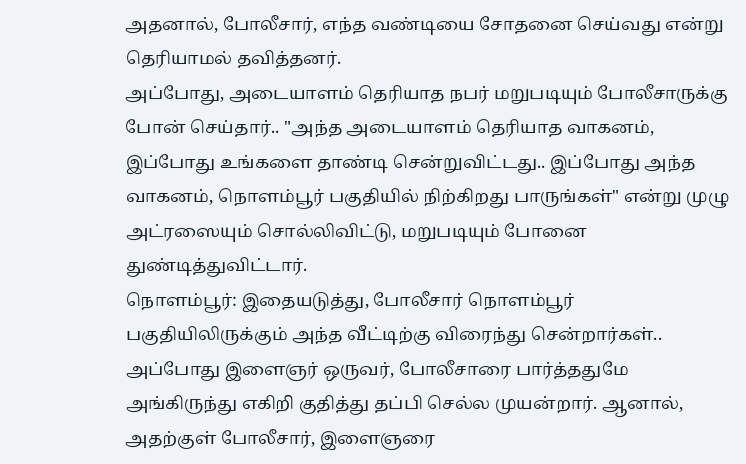அதனால், போலீசார், எந்த வண்டியை சோதனை செய்வது என்று தெரியாமல் தவித்தனர்.
அப்போது, அடையாளம் தெரியாத நபர் மறுபடியும் போலீசாருக்கு போன் செய்தார்.. "அந்த அடையாளம் தெரியாத வாகனம், இப்போது உங்களை தாண்டி சென்றுவிட்டது.. இப்போது அந்த வாகனம், நொளம்பூர் பகுதியில் நிற்கிறது பாருங்கள்" என்று முழு அட்ரஸையும் சொல்லிவிட்டு, மறுபடியும் போனை துண்டித்துவிட்டார்.
நொளம்பூர்: இதையடுத்து, போலீசார் நொளம்பூர் பகுதியிலிருக்கும் அந்த வீட்டிற்கு விரைந்து சென்றார்கள்.. அப்போது இளைஞர் ஒருவர், போலீசாரை பார்த்ததுமே அங்கிருந்து எகிறி குதித்து தப்பி செல்ல முயன்றார். ஆனால், அதற்குள் போலீசார், இளைஞரை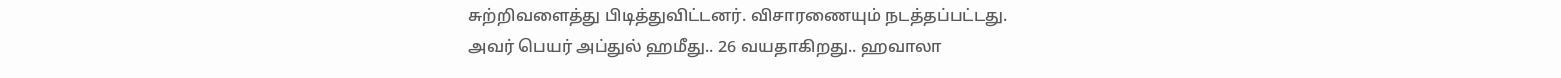சுற்றிவளைத்து பிடித்துவிட்டனர். விசாரணையும் நடத்தப்பட்டது.
அவர் பெயர் அப்துல் ஹமீது.. 26 வயதாகிறது.. ஹவாலா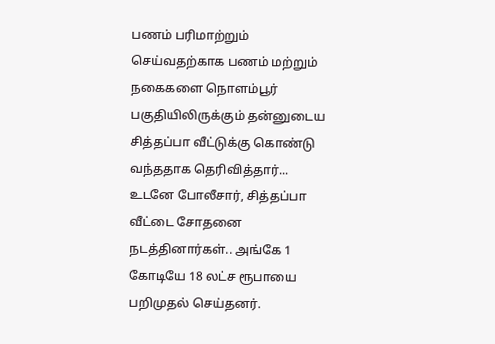பணம் பரிமாற்றும் செய்வதற்காக பணம் மற்றும் நகைகளை நொளம்பூர் பகுதியிலிருக்கும் தன்னுடைய சித்தப்பா வீட்டுக்கு கொண்டு வந்ததாக தெரிவித்தார்... உடனே போலீசார், சித்தப்பா வீட்டை சோதனை நடத்தினார்கள்.. அங்கே 1 கோடியே 18 லட்ச ரூபாயை பறிமுதல் செய்தனர்.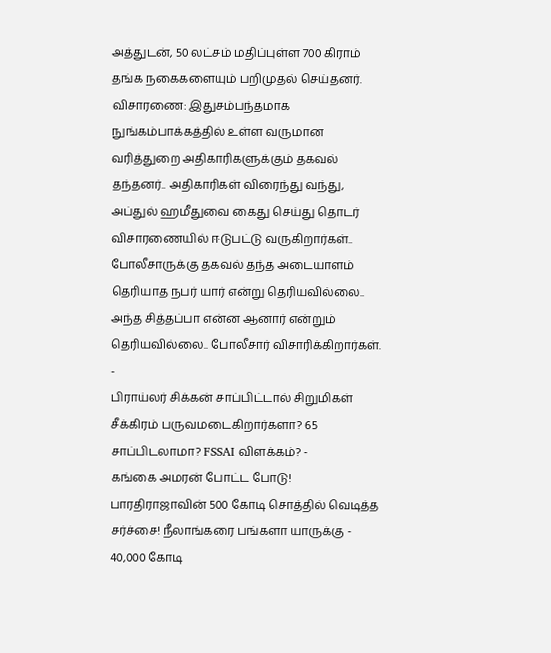அத்துடன், 50 லட்சம் மதிப்புள்ள 700 கிராம் தங்க நகைகளையும் பறிமுதல் செய்தனர்.
விசாரணை: இதுசம்பந்தமாக நுங்கம்பாக்கத்தில் உள்ள வருமான வரித்துறை அதிகாரிகளுக்கும் தகவல் தந்தனர்.. அதிகாரிகள் விரைந்து வந்து, அப்துல் ஹமீதுவை கைது செய்து தொடர் விசாரணையில் ஈடுபட்டு வருகிறார்கள்.. போலீசாருக்கு தகவல் தந்த அடையாளம் தெரியாத நபர் யார் என்று தெரியவில்லை.. அந்த சித்தப்பா என்ன ஆனார் என்றும் தெரியவில்லை.. போலீசார் விசாரிக்கிறார்கள்.
-
பிராய்லர் சிக்கன் சாப்பிட்டால் சிறுமிகள் சீக்கிரம் பருவமடைகிறார்களா? 65 சாப்பிடலாமா? FSSAI விளக்கம்? -
கங்கை அமரன் போட்ட போடு! பாரதிராஜாவின் 500 கோடி சொத்தில் வெடித்த சர்ச்சை! நீலாங்கரை பங்களா யாருக்கு -
40,000 கோடி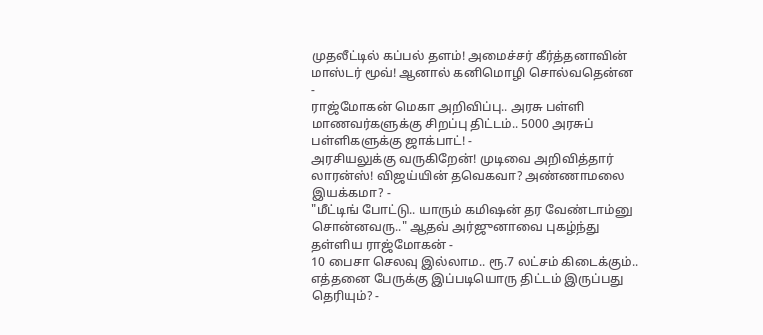முதலீட்டில் கப்பல் தளம்! அமைச்சர் கீர்த்தனாவின் மாஸ்டர் மூவ்! ஆனால் கனிமொழி சொல்வதென்ன -
ராஜ்மோகன் மெகா அறிவிப்பு.. அரசு பள்ளி மாணவர்களுக்கு சிறப்பு திட்டம்.. 5000 அரசுப் பள்ளிகளுக்கு ஜாக்பாட்! -
அரசியலுக்கு வருகிறேன்! முடிவை அறிவித்தார் லாரன்ஸ்! விஜய்யின் தவெகவா? அண்ணாமலை இயக்கமா? -
"மீட்டிங் போட்டு.. யாரும் கமிஷன் தர வேண்டாம்னு சொன்னவரு.." ஆதவ் அர்ஜுனாவை புகழ்ந்து தள்ளிய ராஜ்மோகன் -
10 பைசா செலவு இல்லாம.. ரூ.7 லட்சம் கிடைக்கும்.. எத்தனை பேருக்கு இப்படியொரு திட்டம் இருப்பது தெரியும்? -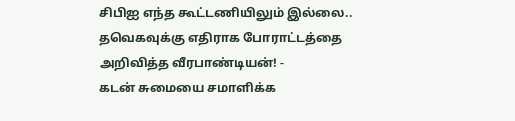சிபிஐ எந்த கூட்டணியிலும் இல்லை.. தவெகவுக்கு எதிராக போராட்டத்தை அறிவித்த வீரபாண்டியன்! -
கடன் சுமையை சமாளிக்க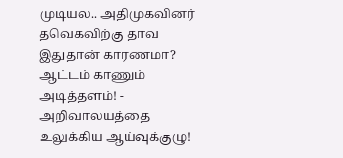முடியல.. அதிமுகவினர் தவெகவிற்கு தாவ இதுதான் காரணமா? ஆட்டம் காணும் அடித்தளம்! -
அறிவாலயத்தை உலுக்கிய ஆய்வுக்குழு!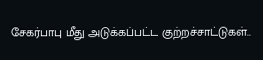சேகர்பாபு மீது அடுக்கப்பட்ட குற்றச்சாட்டுகள்..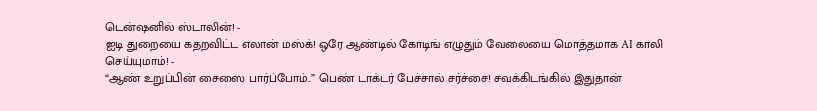டென்ஷனில் ஸ்டாலின்! -
ஐடி துறையை கதறவிட்ட எலான் மஸ்க்! ஒரே ஆண்டில் கோடிங் எழுதும் வேலையை மொத்தமாக AI காலி செய்யுமாம்! -
“ஆண் உறுப்பின் சைஸை பார்ப்போம்..” பெண் டாக்டர் பேச்சால் சர்ச்சை! சவக்கிடங்கில் இதுதான்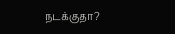நடக்குதா?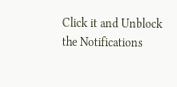Click it and Unblock the Notifications